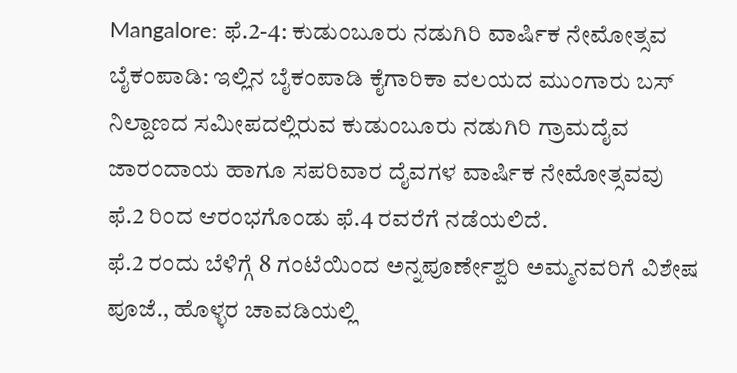Mangalore: ಫೆ.2-4: ಕುಡುಂಬೂರು ನಡುಗಿರಿ ವಾರ್ಷಿಕ ನೇಮೋತ್ಸವ
ಬೈಕಂಪಾಡಿ: ಇಲ್ಲಿನ ಬೈಕಂಪಾಡಿ ಕೈಗಾರಿಕಾ ವಲಯದ ಮುಂಗಾರು ಬಸ್ ನಿಲ್ದಾಣದ ಸಮೀಪದಲ್ಲಿರುವ ಕುಡುಂಬೂರು ನಡುಗಿರಿ ಗ್ರಾಮದೈವ ಜಾರಂದಾಯ ಹಾಗೂ ಸಪರಿವಾರ ದೈವಗಳ ವಾರ್ಷಿಕ ನೇಮೋತ್ಸವವು ಫೆ.2 ರಿಂದ ಆರಂಭಗೊಂಡು ಫೆ.4 ರವರೆಗೆ ನಡೆಯಲಿದೆ.
ಫೆ.2 ರಂದು ಬೆಳಿಗ್ಗೆ 8 ಗಂಟೆಯಿಂದ ಅನ್ನಪೂರ್ಣೇಶ್ವರಿ ಅಮ್ಮನವರಿಗೆ ವಿಶೇಷ ಪೂಜೆ., ಹೊಳ್ಳರ ಚಾವಡಿಯಲ್ಲಿ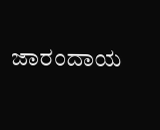ಜಾರಂದಾಯ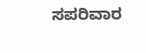ಸಪರಿವಾರ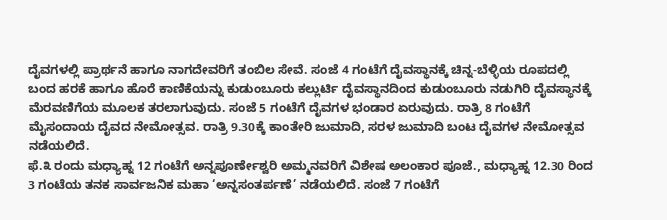ದೈವಗಳಲ್ಲಿ ಪ್ರಾರ್ಥನೆ ಹಾಗೂ ನಾಗದೇವರಿಗೆ ತಂಬಿಲ ಸೇವೆ. ಸಂಜೆ 4 ಗಂಟೆಗೆ ದೈವಸ್ಥಾನಕ್ಕೆ ಚಿನ್ನ-ಬೆಳ್ಳಿಯ ರೂಪದಲ್ಲಿ ಬಂದ ಹರಕೆ ಹಾಗೂ ಹೊರೆ ಕಾಣಿಕೆಯನ್ನು ಕುಡುಂಬೂರು ಕಲ್ಲುರ್ಟಿ ದೈವಸ್ಥಾನದಿಂದ ಕುಡುಂಬೂರು ನಡುಗಿರಿ ದೈವಸ್ಥಾನಕ್ಕೆ ಮೆರವಣಿಗೆಯ ಮೂಲಕ ತರಲಾಗುವುದು. ಸಂಜೆ 5 ಗಂಟೆಗೆ ದೈವಗಳ ಭಂಡಾರ ಏರುವುದು. ರಾತ್ರಿ 8 ಗಂಟೆಗೆ ಮೈಸಂದಾಯ ದೈವದ ನೇಮೋತ್ಸವ. ರಾತ್ರಿ 9.30ಕ್ಕೆ ಕಾಂತೇರಿ ಜುಮಾದಿ, ಸರಳ ಜುಮಾದಿ ಬಂಟ ದೈವಗಳ ನೇಮೋತ್ಸವ ನಡೆಯಲಿದೆ.
ಫೆ.೩ ರಂದು ಮಧ್ಯಾಹ್ನ 12 ಗಂಟೆಗೆ ಅನ್ನಪೂರ್ಣೇಶ್ವರಿ ಅಮ್ಮನವರಿಗೆ ವಿಶೇಷ ಅಲಂಕಾರ ಪೂಜೆ., ಮಧ್ಯಾಹ್ನ 12.30 ರಿಂದ 3 ಗಂಟೆಯ ತನಕ ಸಾರ್ವಜನಿಕ ಮಹಾ ‘ಅನ್ನಸಂತರ್ಪಣೆ’ ನಡೆಯಲಿದೆ. ಸಂಜೆ 7 ಗಂಟೆಗೆ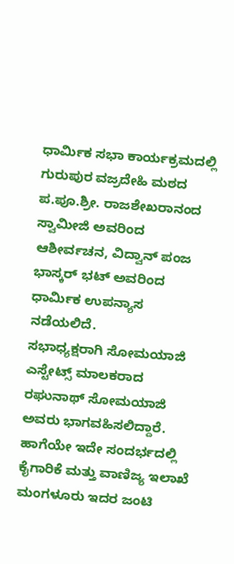ಧಾರ್ಮಿಕ ಸಭಾ ಕಾರ್ಯಕ್ರಮದಲ್ಲಿ ಗುರುಪುರ ವಜ್ರದೇಹಿ ಮಠದ ಪ.ಪೂ.ಶ್ರೀ. ರಾಜಶೇಖರಾನಂದ ಸ್ವಾಮೀಜಿ ಅವರಿಂದ ಆಶೀರ್ವಚನ, ವಿದ್ವಾನ್ ಪಂಜ ಭಾಸ್ಕರ್ ಭಟ್ ಅವರಿಂದ ಧಾರ್ಮಿಕ ಉಪನ್ಯಾಸ ನಡೆಯಲಿದೆ.
ಸಭಾಧ್ಯಕ್ಷರಾಗಿ ಸೋಮಯಾಜಿ ಎಸ್ಟೇಟ್ಸ್ ಮಾಲಕರಾದ ರಘುನಾಥ್ ಸೋಮಯಾಜಿ ಅವರು ಭಾಗವಹಿಸಲಿದ್ದಾರೆ. ಹಾಗೆಯೇ ಇದೇ ಸಂದರ್ಭದಲ್ಲಿ ಕೈಗಾರಿಕೆ ಮತ್ತು ವಾಣಿಜ್ಯ ಇಲಾಖೆ ಮಂಗಳೂರು ಇದರ ಜಂಟಿ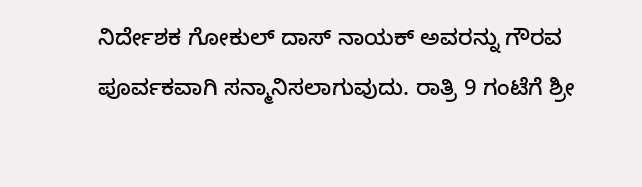ನಿರ್ದೇಶಕ ಗೋಕುಲ್ ದಾಸ್ ನಾಯಕ್ ಅವರನ್ನು ಗೌರವ ಪೂರ್ವಕವಾಗಿ ಸನ್ಮಾನಿಸಲಾಗುವುದು. ರಾತ್ರಿ 9 ಗಂಟೆಗೆ ಶ್ರೀ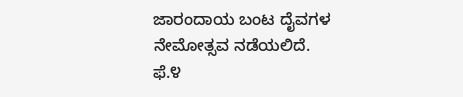ಜಾರಂದಾಯ ಬಂಟ ದೈವಗಳ ನೇಮೋತ್ಸವ ನಡೆಯಲಿದೆ.
ಫೆ.೪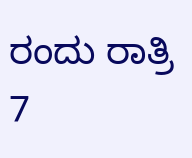ರಂದು ರಾತ್ರಿ 7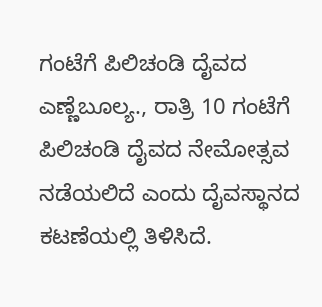ಗಂಟೆಗೆ ಪಿಲಿಚಂಡಿ ದೈವದ ಎಣ್ಣೆಬೂಲ್ಯ., ರಾತ್ರಿ 10 ಗಂಟೆಗೆ ಪಿಲಿಚಂಡಿ ದೈವದ ನೇಮೋತ್ಸವ ನಡೆಯಲಿದೆ ಎಂದು ದೈವಸ್ಥಾನದ ಕಟಣೆಯಲ್ಲಿ ತಿಳಿಸಿದೆ.